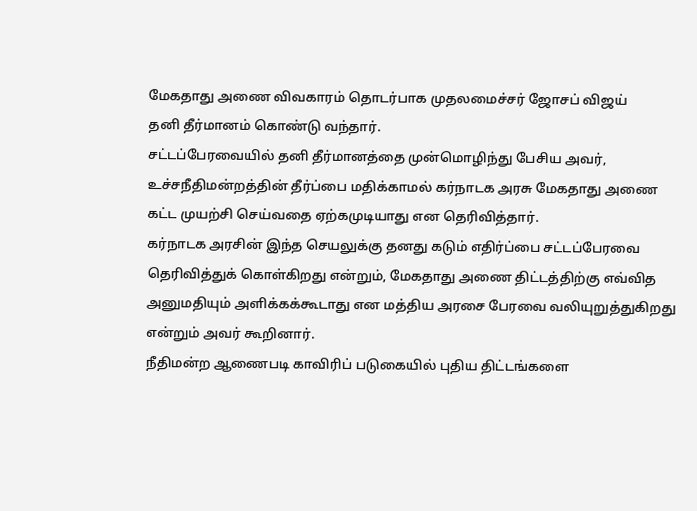மேகதாது அணை விவகாரம் தொடர்பாக முதலமைச்சர் ஜோசப் விஜய்
தனி தீர்மானம் கொண்டு வந்தார்.
சட்டப்பேரவையில் தனி தீர்மானத்தை முன்மொழிந்து பேசிய அவர், உச்சநீதிமன்றத்தின் தீர்ப்பை மதிக்காமல் கர்நாடக அரசு மேகதாது அணை கட்ட முயற்சி செய்வதை ஏற்கமுடியாது என தெரிவித்தார்.
கர்நாடக அரசின் இந்த செயலுக்கு தனது கடும் எதிர்ப்பை சட்டப்பேரவை தெரிவித்துக் கொள்கிறது என்றும், மேகதாது அணை திட்டத்திற்கு எவ்வித அனுமதியும் அளிக்கக்கூடாது என மத்திய அரசை பேரவை வலியுறுத்துகிறது என்றும் அவர் கூறினார்.
நீதிமன்ற ஆணைபடி காவிரிப் படுகையில் புதிய திட்டங்களை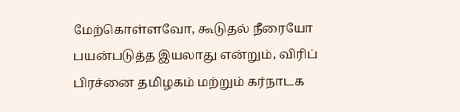மேற்கொள்ளவோ, கூடுதல் நீரையோ பயன்படுத்த இயலாது என்றும், விரிப் பிரச்னை தமிழகம் மற்றும் கர்நாடக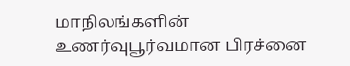மாநிலங்களின் உணர்வுபூர்வமான பிரச்னை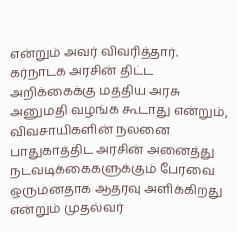என்றும் அவர் விவரித்தார்.
கர்நாடக அரசின் திட்ட அறிக்கைக்கு மத்திய அரசு அனுமதி வழங்க கூடாது என்றும், விவசாயிகளின் நலனை பாதுகாத்திட அரசின் அனைத்து நடவடிக்கைகளுக்கும் பேரவை ஒருமனதாக ஆதரவு அளிக்கிறது என்றும் முதல்வர்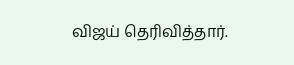விஜய் தெரிவித்தார்.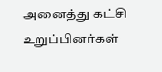அனைத்து கட்சி உறுப்பினர்கள்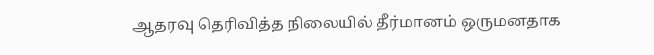ஆதரவு தெரிவித்த நிலையில் தீர்மானம் ஒருமனதாக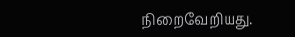நிறைவேறியது.